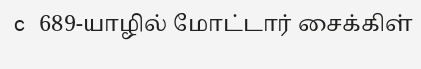c 689-யாழில் மோட்டார் சைக்கிள்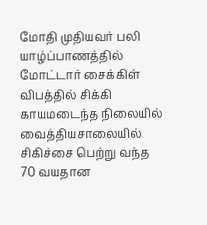மோதி முதியவர் பலி
யாழ்ப்பாணத்தில் மோட்டார் சைக்கிள் விபத்தில் சிக்கி காயமடைந்த நிலையில் வைத்தியசாலையில் சிகிச்சை பெற்று வந்த 70 வயதான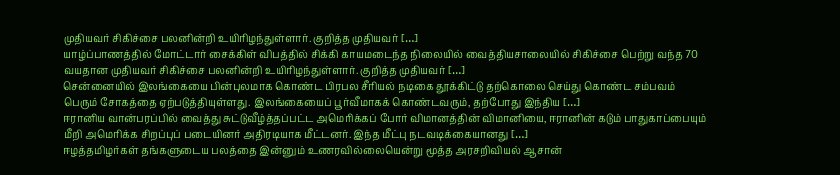முதியவர் சிகிச்சை பலனின்றி உயிரிழந்துள்ளார். குறித்த முதியவர் […]
யாழ்ப்பாணத்தில் மோட்டார் சைக்கிள் விபத்தில் சிக்கி காயமடைந்த நிலையில் வைத்தியசாலையில் சிகிச்சை பெற்று வந்த 70 வயதான முதியவர் சிகிச்சை பலனின்றி உயிரிழந்துள்ளார். குறித்த முதியவர் […]
சென்னையில் இலங்கையை பின்புலமாக கொண்ட பிரபல சீரியல் நடிகை தூக்கிட்டு தற்கொலை செய்து கொண்ட சம்பவம் பெரும் சோகத்தை ஏற்படுத்தியுள்ளது. இலங்கையைப் பூர்வீமாகக் கொண்டவரும், தற்போது இந்திய […]
ஈரானிய வான்பரப்பில் வைத்து சுட்டுவீழ்த்தப்பட்ட அமெரிக்கப் போர் விமானத்தின் விமானியை, ஈரானின் கடும் பாதுகாப்பையும் மீறி அமெரிக்க சிறப்புப் படையினர் அதிரடியாக மீட்டனர். இந்த மீட்பு நடவடிக்கையானது […]
ஈழத்தமிழர்கள் தங்களுடைய பலத்தை இன்னும் உணரவில்லையென்று மூத்த அரசறிவியல் ஆசான்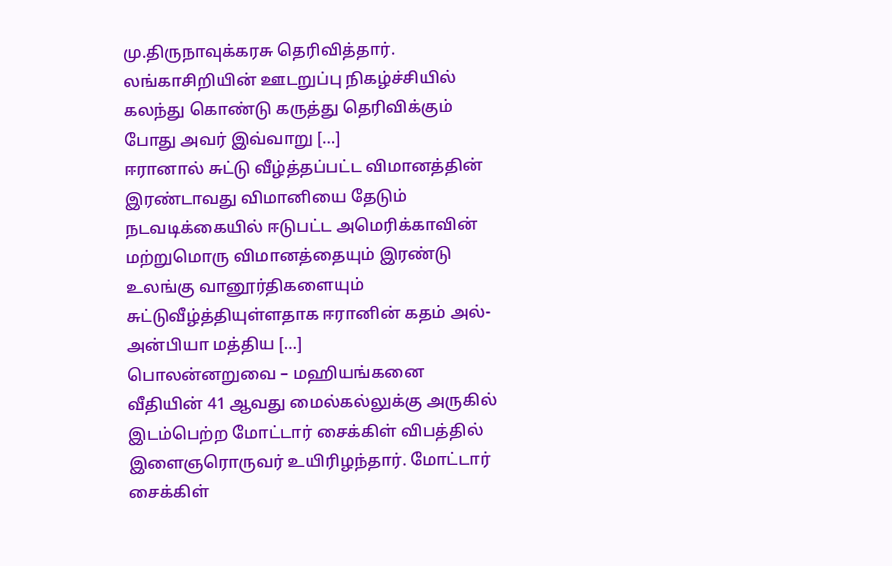மு.திருநாவுக்கரசு தெரிவித்தார். லங்காசிறியின் ஊடறுப்பு நிகழ்ச்சியில் கலந்து கொண்டு கருத்து தெரிவிக்கும் போது அவர் இவ்வாறு […]
ஈரானால் சுட்டு வீழ்த்தப்பட்ட விமானத்தின் இரண்டாவது விமானியை தேடும் நடவடிக்கையில் ஈடுபட்ட அமெரிக்காவின் மற்றுமொரு விமானத்தையும் இரண்டு உலங்கு வானூர்திகளையும் சுட்டுவீழ்த்தியுள்ளதாக ஈரானின் கதம் அல்-அன்பியா மத்திய […]
பொலன்னறுவை – மஹியங்கனை வீதியின் 41 ஆவது மைல்கல்லுக்கு அருகில் இடம்பெற்ற மோட்டார் சைக்கிள் விபத்தில் இளைஞரொருவர் உயிரிழந்தார். மோட்டார் சைக்கிள்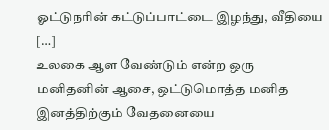ஓட்டுநரின் கட்டுப்பாட்டை இழந்து, வீதியை […]
உலகை ஆள வேண்டும் என்ற ஒரு மனிதனின் ஆசை, ஒட்டுமொத்த மனித இனத்திற்கும் வேதனையை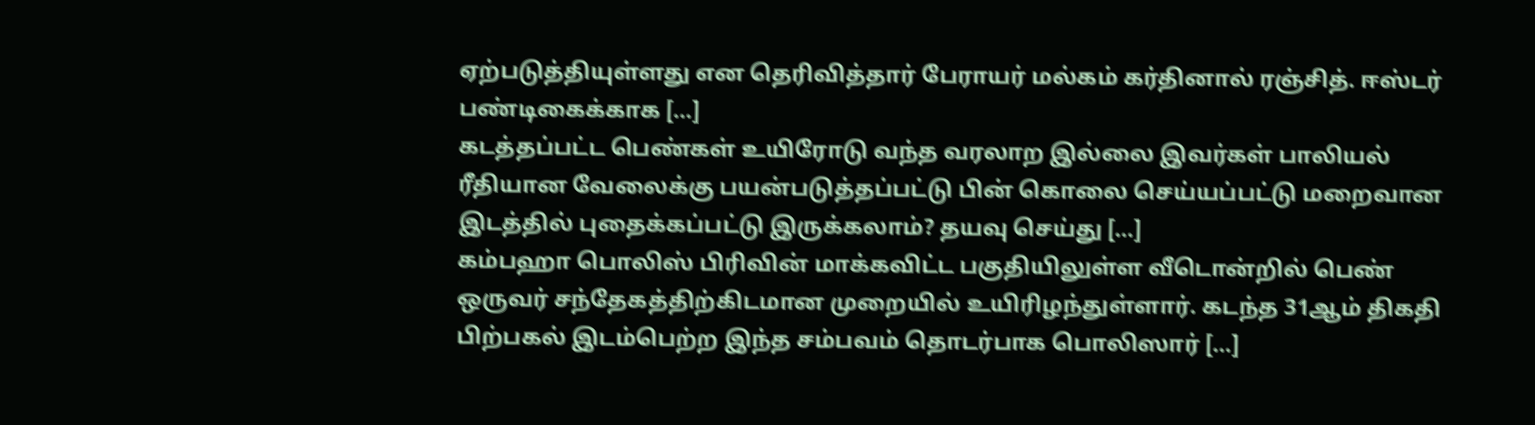ஏற்படுத்தியுள்ளது என தெரிவித்தார் பேராயர் மல்கம் கர்தினால் ரஞ்சித். ஈஸ்டர் பண்டிகைக்காக […]
கடத்தப்பட்ட பெண்கள் உயிரோடு வந்த வரலாற இல்லை இவர்கள் பாலியல் ரீதியான வேலைக்கு பயன்படுத்தப்பட்டு பின் கொலை செய்யப்பட்டு மறைவான இடத்தில் புதைக்கப்பட்டு இருக்கலாம்? தயவு செய்து […]
கம்பஹா பொலிஸ் பிரிவின் மாக்கவிட்ட பகுதியிலுள்ள வீடொன்றில் பெண் ஒருவர் சந்தேகத்திற்கிடமான முறையில் உயிரிழந்துள்ளார். கடந்த 31ஆம் திகதி பிற்பகல் இடம்பெற்ற இந்த சம்பவம் தொடர்பாக பொலிஸார் […]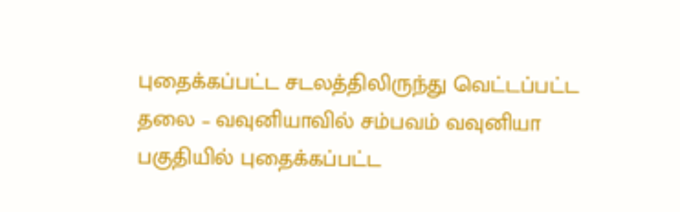புதைக்கப்பட்ட சடலத்திலிருந்து வெட்டப்பட்ட தலை – வவுனியாவில் சம்பவம் வவுனியா பகுதியில் புதைக்கப்பட்ட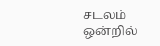சடலம் ஒன்றில்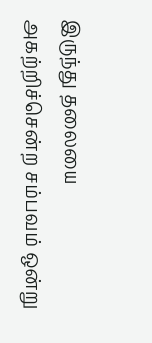இருந்து தலையை அகற்றிச்சென்ற சம்பவம் ஒன்று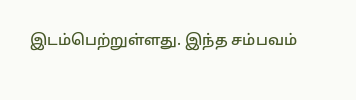இடம்பெற்றுள்ளது. இந்த சம்பவம்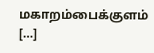மகாறம்பைக்குளம் […]